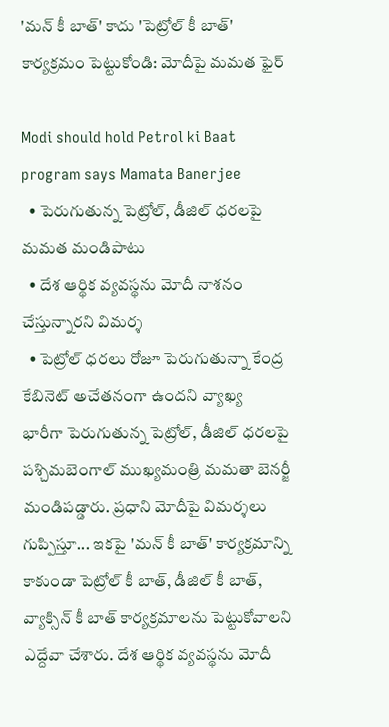'మన్ కీ బాత్' కాదు 'పెట్రోల్ కీ బాత్' కార్యక్రమం పెట్టుకోండి: మోదీపై మమత ఫైర్

Modi should hold Petrol ki Baat program says Mamata Banerjee
  • పెరుగుతున్న పెట్రోల్, డీజిల్ ధరలపై మమత మండిపాటు
  • దేశ ఆర్థిక వ్యవస్థను మోదీ నాశనం చేస్తున్నారని విమర్శ
  • పెట్రోల్ ధరలు రోజూ పెరుగుతున్నా కేంద్ర కేబినెట్ అచేతనంగా ఉందని వ్యాఖ్య
భారీగా పెరుగుతున్న పెట్రోల్, డీజిల్ ధరలపై పశ్చిమబెంగాల్ ముఖ్యమంత్రి మమతా బెనర్జీ మండిపడ్డారు. ప్రధాని మోదీపై విమర్శలు గుప్పిస్తూ... ఇకపై 'మన్ కీ బాత్' కార్యక్రమాన్ని కాకుండా పెట్రోల్ కీ బాత్, డీజిల్ కీ బాత్, వ్యాక్సిన్ కీ బాత్ కార్యక్రమాలను పెట్టుకోవాలని ఎద్దేవా చేశారు. దేశ ఆర్థిక వ్యవస్థను మోదీ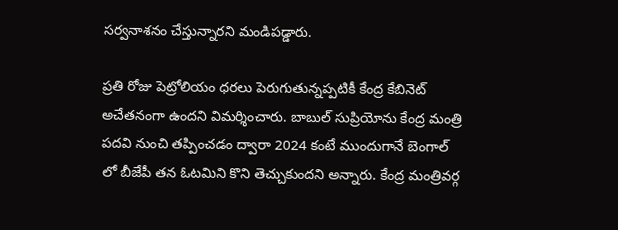సర్వనాశనం చేస్తున్నారని మండిపడ్డారు.

ప్రతి రోజు పెట్రోలియం ధరలు పెరుగుతున్నప్పటికీ కేంద్ర కేబినెట్ అచేతనంగా ఉందని విమర్శించారు. బాబుల్ సుప్రియోను కేంద్ర మంత్రి పదవి నుంచి తప్పించడం ద్వారా 2024 కంటే ముందుగానే బెంగాల్ లో బీజేపీ తన ఓటమిని కొని తెచ్చుకుందని అన్నారు. కేంద్ర మంత్రివర్గ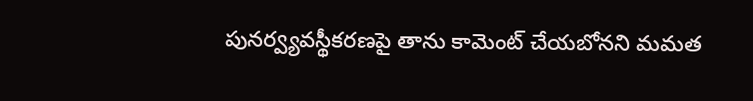పునర్వ్యవస్థీకరణపై తాను కామెంట్ చేయబోనని మమత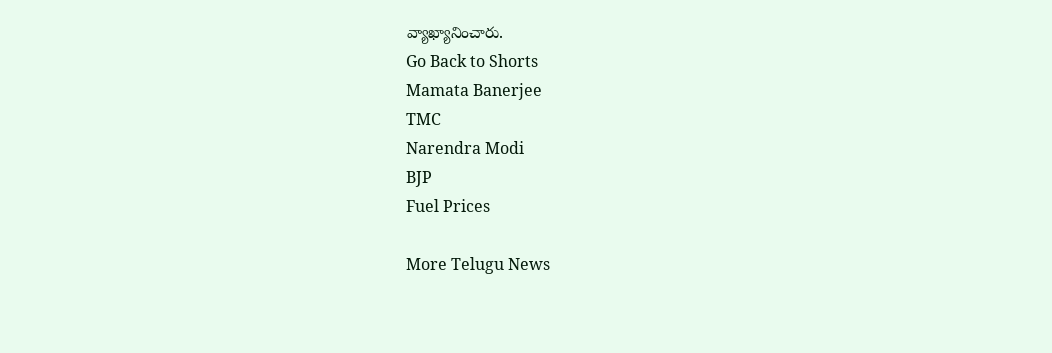వ్యాఖ్యానించారు.
Go Back to Shorts
Mamata Banerjee
TMC
Narendra Modi
BJP
Fuel Prices

More Telugu News